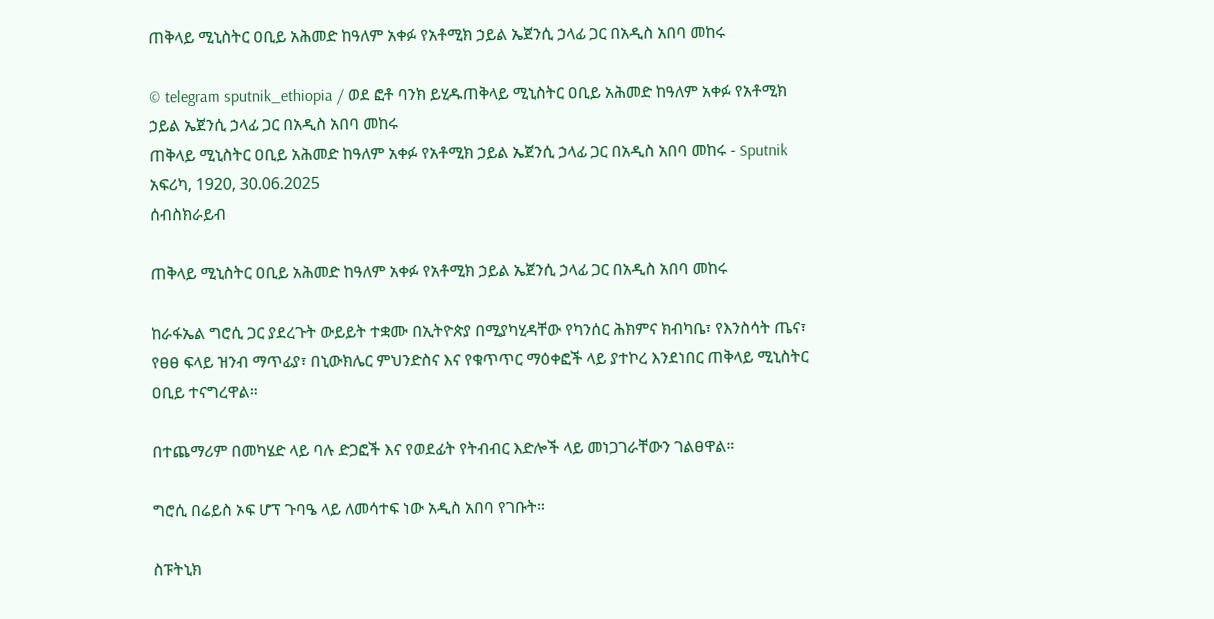ጠቅላይ ሚኒስትር ዐቢይ አሕመድ ከዓለም አቀፉ የአቶሚክ ኃይል ኤጀንሲ ኃላፊ ጋር በአዲስ አበባ መከሩ

© telegram sputnik_ethiopia / ወደ ፎቶ ባንክ ይሂዱጠቅላይ ሚኒስትር ዐቢይ አሕመድ ከዓለም አቀፉ የአቶሚክ ኃይል ኤጀንሲ ኃላፊ ጋር በአዲስ አበባ መከሩ
ጠቅላይ ሚኒስትር ዐቢይ አሕመድ ከዓለም አቀፉ የአቶሚክ ኃይል ኤጀንሲ ኃላፊ ጋር በአዲስ አበባ መከሩ - Sputnik አፍሪካ, 1920, 30.06.2025
ሰብስክራይብ

ጠቅላይ ሚኒስትር ዐቢይ አሕመድ ከዓለም አቀፉ የአቶሚክ ኃይል ኤጀንሲ ኃላፊ ጋር በአዲስ አበባ መከሩ

ከራፋኤል ግሮሲ ጋር ያደረጉት ውይይት ተቋሙ በኢትዮጵያ በሚያካሂዳቸው የካንሰር ሕክምና ክብካቤ፣ የእንስሳት ጤና፣ የፀፀ ፍላይ ዝንብ ማጥፊያ፣ በኒውክሌር ምህንድስና እና የቁጥጥር ማዕቀፎች ላይ ያተኮረ እንደነበር ጠቅላይ ሚኒስትር ዐቢይ ተናግረዋል።

በተጨማሪም በመካሄድ ላይ ባሉ ድጋፎች እና የወደፊት የትብብር እድሎች ላይ መነጋገራቸውን ገልፀዋል።

ግሮሲ በሬይስ ኦፍ ሆፕ ጉባዔ ላይ ለመሳተፍ ነው አዲስ አበባ የገቡት።

ስፑትኒክ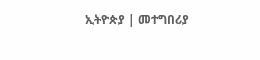ኢትዮጵያ | መተግበሪያ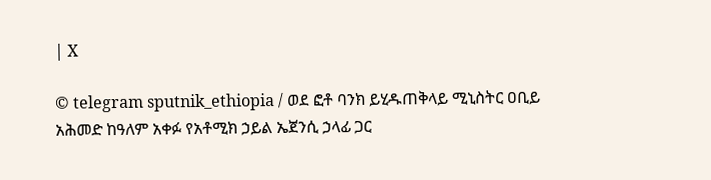| X

© telegram sputnik_ethiopia / ወደ ፎቶ ባንክ ይሂዱጠቅላይ ሚኒስትር ዐቢይ አሕመድ ከዓለም አቀፉ የአቶሚክ ኃይል ኤጀንሲ ኃላፊ ጋር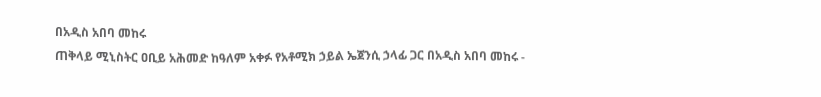በአዲስ አበባ መከሩ
ጠቅላይ ሚኒስትር ዐቢይ አሕመድ ከዓለም አቀፉ የአቶሚክ ኃይል ኤጀንሲ ኃላፊ ጋር በአዲስ አበባ መከሩ -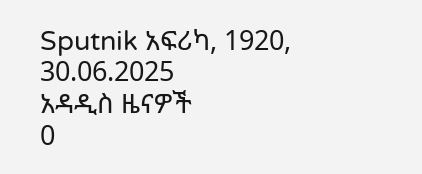Sputnik አፍሪካ, 1920, 30.06.2025
አዳዲስ ዜናዎች
0